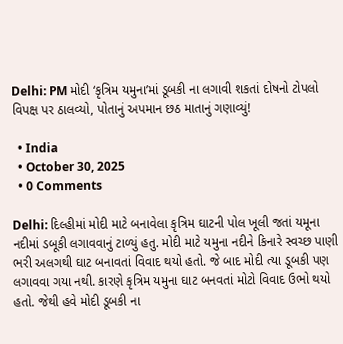Delhi: PM મોદી ‘કૃત્રિમ યમુના’માં ડૂબકી ના લગાવી શકતાં દોષનો ટોપલો વિપક્ષ પર ઠાલવ્યો, પોતાનું અપમાન છઠ માતાનું ગણાવ્યું!

  • India
  • October 30, 2025
  • 0 Comments

Delhi: દિલ્હીમાં મોદી માટે બનાવેલા કૃત્રિમ ઘાટની પોલ ખૂલી જતાં યમૂના નદીમાં ડબૂકી લગાવવાનું ટાળ્યું હતુ. મોદી માટે યમુના નદીને કિનારે સ્વચ્છ પાણી ભરી અલગથી ઘાટ બનાવતાં વિવાદ થયો હતો. જે બાદ મોદી ત્યા ડૂબકી પણ લગાવવા ગયા નથી. કારણે કૃત્રિમ યમુના ઘાટ બનવતાં મોટો વિવાદ ઉભો થયો હતો. જેથી હવે મોદી ડૂબકી ના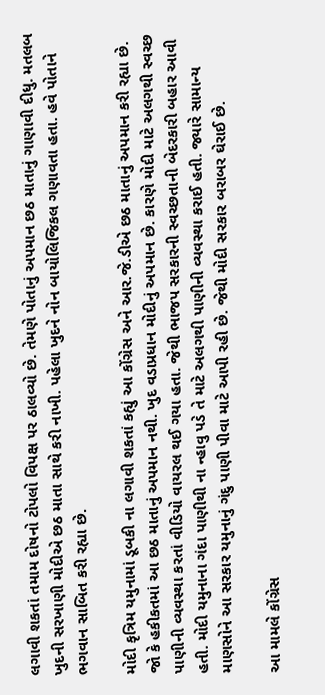લગાવી શકતાં તમામ દોષનો ટોપલો વિપક્ષ પર ઠાલવ્યો છે. તેમણે પોતાનું અપમાન છઠ માતાનું ગાણાવી દીધુ. મતલબ ખુદની સરખાણી મોદીએ છઠ માતા સાથે કરી નાખી. પહેલા ખુદને નોન બાયોલિજિકલ ગણાવતા હતા. હવે પોતાને ભગવાન સાબિત કરી રહ્યા છે.

મોદી કૃત્રિમ યમુનામાં ડૂબકી ના લગાવી શકતાં કહ્યું આ કોંગ્રેસ અને આર.જે.ડીએ છઠ માતાનું અપમાન કરી રહ્યા છે. જો કે હકીકતમાં આ છઠ માતાનું અપમાન નથી. ખુદ વડાપ્રધાન મોદીનું અપમાન છે. કારણે મોદી માટે અલગથી સ્વચ્છ પાણીની વ્યવસ્થા કરતાં વીડિયો વાયરલ થઈ ગયા હતા. જેથી ભાજપ સરકારની સ્વચ્છતાની બેદરકારી બહાર આવી હતી. મોદી યમુનાના ગંદા પાણીથી ના ન્હાવુ પડે તે માટે અલગથી પાણીની વ્યવસ્થા કરાઈ હતી. જ્યારે સામાન્ય માણસોને આ સરકાર યમુનાનું ગંદુ પાણી પીવા માટે આપી રહી છે. જેથી મોદી સરકાર બરાબર ઘેરાઈ છે.

આ મામલે કોંગ્રેસ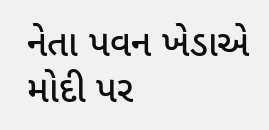નેતા પવન ખેડાએ મોદી પર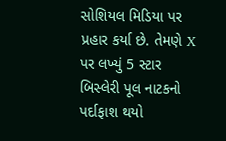સોશિયલ મિડિયા પર પ્રહાર કર્યા છે. તેમણે X પર લખ્યું 5 સ્ટાર બિસ્લેરી પૂલ નાટકનો પર્દાફાશ થયો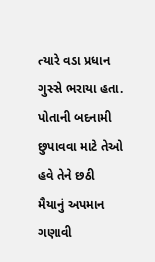ત્યારે વડા પ્રધાન ગુસ્સે ભરાયા હતા. પોતાની બદનામી છુપાવવા માટે તેઓ હવે તેને છઠી મૈયાનું અપમાન  ગણાવી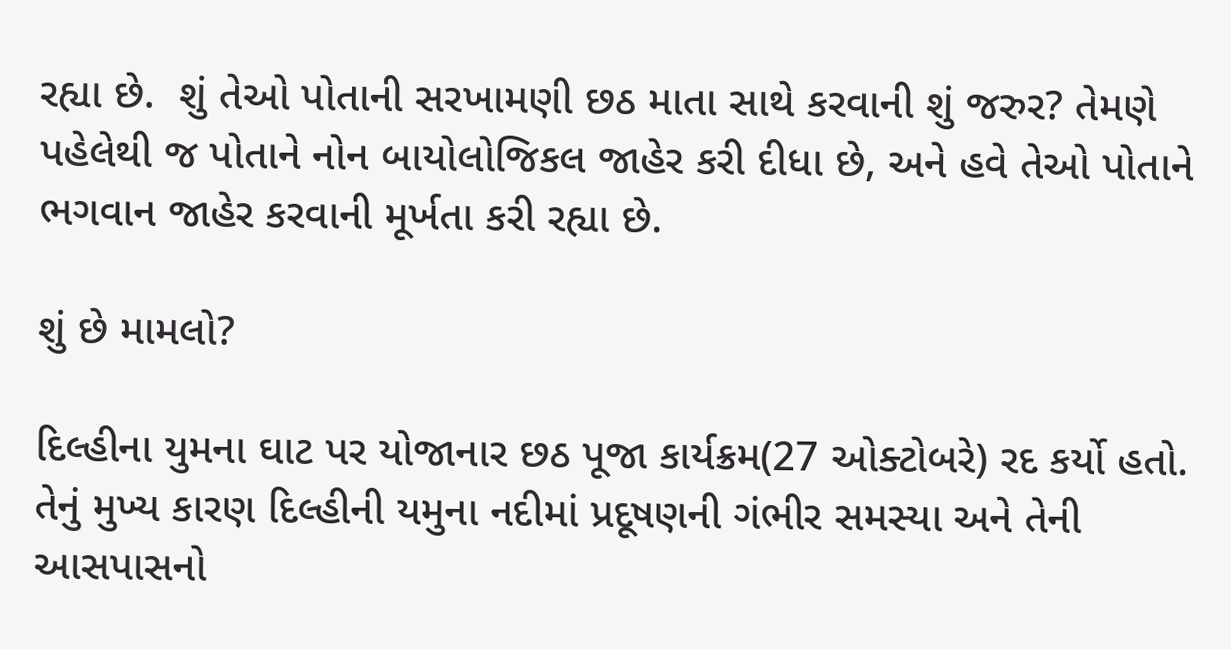રહ્યા છે.  શું તેઓ પોતાની સરખામણી છઠ માતા સાથે કરવાની શું જરુર? તેમણે પહેલેથી જ પોતાને નોન બાયોલોજિકલ જાહેર કરી દીધા છે, અને હવે તેઓ પોતાને ભગવાન જાહેર કરવાની મૂર્ખતા કરી રહ્યા છે.

શું છે મામલો?

દિલ્હીના યુમના ઘાટ પર યોજાનાર છઠ પૂજા કાર્યક્રમ(27 ઓક્ટોબરે) રદ કર્યો હતો. તેનું મુખ્ય કારણ દિલ્હીની યમુના નદીમાં પ્રદૂષણની ગંભીર સમસ્યા અને તેની આસપાસનો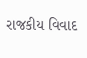રાજકીય વિવાદ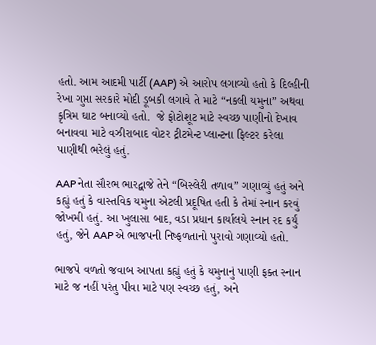હતો. આમ આદમી પાર્ટી (AAP) એ આરોપ લગાવ્યો હતો કે દિલ્હીની રેખા ગુપ્તા સરકારે મોદી ડૂબકી લગાવે તે માટે “નકલી યમુના” અથવા કૃત્રિમ ઘાટ બનાવ્યો હતો.  જે ફોટોશૂટ માટે સ્વચ્છ પાણીનો દેખાવ બનાવવા માટે વઝીરાબાદ વોટર ટ્રીટમેન્ટ પ્લાન્ટના ફિલ્ટર કરેલા પાણીથી ભરેલું હતું.

AAP નેતા સૌરભ ભારદ્વાજે તેને “બિસ્લેરી તળાવ” ગણાવ્યું હતું અને કહ્યું હતું કે વાસ્તવિક યમુના એટલી પ્રદૂષિત હતી કે તેમાં સ્નાન કરવું જોખમી હતું. આ ખુલાસા બાદ, વડા પ્રધાન કાર્યાલયે સ્નાન રદ કર્યું હતું, જેને AAP એ ભાજપની નિષ્ફળતાનો પુરાવો ગણાવ્યો હતો.

ભાજપે વળતો જવાબ આપતા કહ્યું હતું કે યમુનાનું પાણી ફક્ત સ્નાન માટે જ નહીં પરંતુ પીવા માટે પણ સ્વચ્છ હતું, અને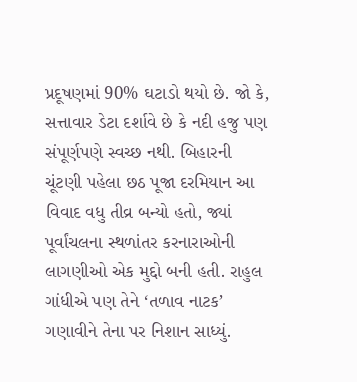પ્રદૂષણમાં 90% ઘટાડો થયો છે. જો કે, સત્તાવાર ડેટા દર્શાવે છે કે નદી હજુ પણ સંપૂર્ણપણે સ્વચ્છ નથી. બિહારની ચૂંટણી પહેલા છઠ પૂજા દરમિયાન આ વિવાદ વધુ તીવ્ર બન્યો હતો, જ્યાં પૂર્વાંચલના સ્થળાંતર કરનારાઓની લાગણીઓ એક મુદ્દો બની હતી. રાહુલ ગાંધીએ પણ તેને ‘તળાવ નાટક’ ગણાવીને તેના પર નિશાન સાધ્યું.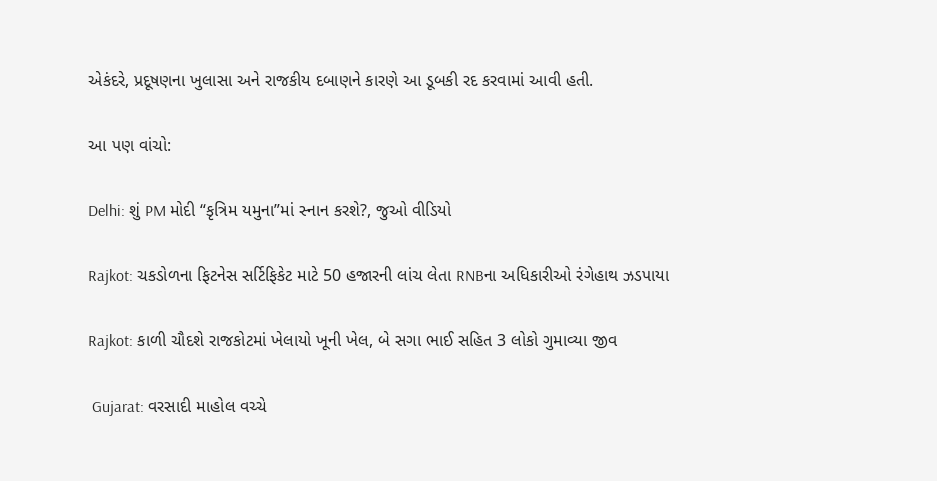એકંદરે, પ્રદૂષણના ખુલાસા અને રાજકીય દબાણને કારણે આ ડૂબકી રદ કરવામાં આવી હતી.

આ પણ વાંચો:

Delhi: શું PM મોદી “કૃત્રિમ યમુના”માં સ્નાન કરશે?, જુઓ વીડિયો

Rajkot: ચકડોળના ફિટનેસ સર્ટિફિકેટ માટે 50 હજારની લાંચ લેતા RNBના અધિકારીઓ રંગેહાથ ઝડપાયા

Rajkot: કાળી ચૌદશે રાજકોટમાં ખેલાયો ખૂની ખેલ, બે સગા ભાઈ સહિત 3 લોકો ગુમાવ્યા જીવ

 Gujarat: વરસાદી માહોલ વચ્ચે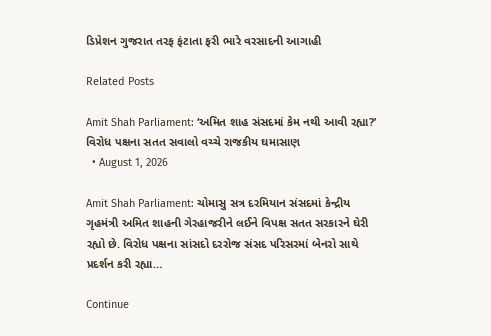ડિપ્રેશન ગુજરાત તરફ ફંટાતા ફરી ભારે વરસાદની આગાહી

Related Posts

Amit Shah Parliament: ‘અમિત શાહ સંસદમાં કેમ નથી આવી રહ્યા?’ વિરોધ પક્ષના સતત સવાલો વચ્ચે રાજકીય ઘમાસાણ
  • August 1, 2026

Amit Shah Parliament: ચોમાસુ સત્ર દરમિયાન સંસદમાં કેન્દ્રીય ગૃહમંત્રી અમિત શાહની ગેરહાજરીને લઈને વિપક્ષ સતત સરકારને ઘેરી રહ્યો છે. વિરોધ પક્ષના સાંસદો દરરોજ સંસદ પરિસરમાં બેનરો સાથે પ્રદર્શન કરી રહ્યા…

Continue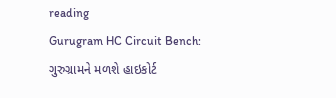reading
Gurugram HC Circuit Bench: ગુરુગ્રામને મળશે હાઇકોર્ટ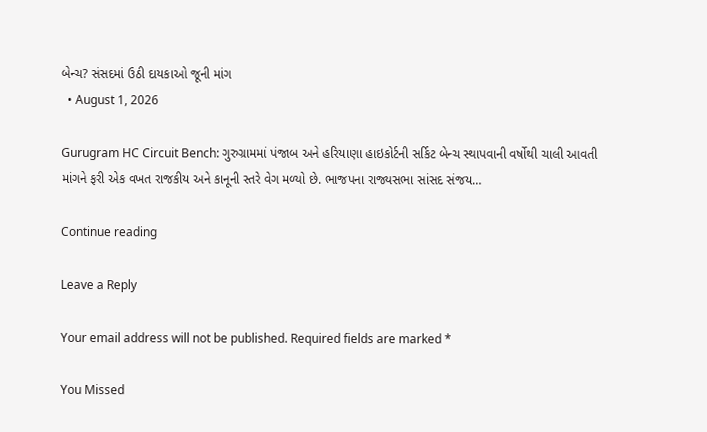બેન્ચ? સંસદમાં ઉઠી દાયકાઓ જૂની માંગ
  • August 1, 2026

Gurugram HC Circuit Bench: ગુરુગ્રામમાં પંજાબ અને હરિયાણા હાઇકોર્ટની સર્કિટ બેન્ચ સ્થાપવાની વર્ષોથી ચાલી આવતી માંગને ફરી એક વખત રાજકીય અને કાનૂની સ્તરે વેગ મળ્યો છે. ભાજપના રાજ્યસભા સાંસદ સંજય…

Continue reading

Leave a Reply

Your email address will not be published. Required fields are marked *

You Missed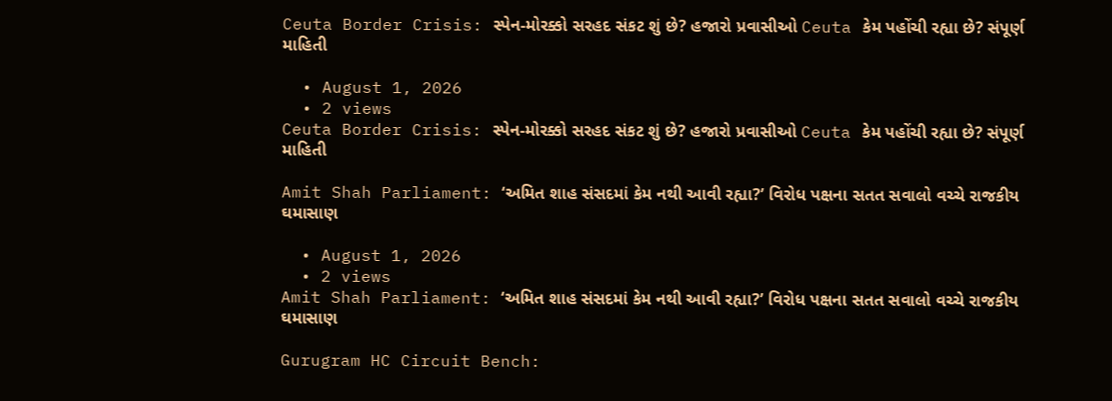Ceuta Border Crisis: સ્પેન-મોરક્કો સરહદ સંકટ શું છે? હજારો પ્રવાસીઓ Ceuta કેમ પહોંચી રહ્યા છે? સંપૂર્ણ માહિતી

  • August 1, 2026
  • 2 views
Ceuta Border Crisis: સ્પેન-મોરક્કો સરહદ સંકટ શું છે? હજારો પ્રવાસીઓ Ceuta કેમ પહોંચી રહ્યા છે? સંપૂર્ણ માહિતી

Amit Shah Parliament: ‘અમિત શાહ સંસદમાં કેમ નથી આવી રહ્યા?’ વિરોધ પક્ષના સતત સવાલો વચ્ચે રાજકીય ઘમાસાણ

  • August 1, 2026
  • 2 views
Amit Shah Parliament: ‘અમિત શાહ સંસદમાં કેમ નથી આવી રહ્યા?’ વિરોધ પક્ષના સતત સવાલો વચ્ચે રાજકીય ઘમાસાણ

Gurugram HC Circuit Bench: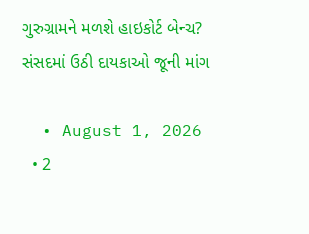ગુરુગ્રામને મળશે હાઇકોર્ટ બેન્ચ? સંસદમાં ઉઠી દાયકાઓ જૂની માંગ

  • August 1, 2026
  • 2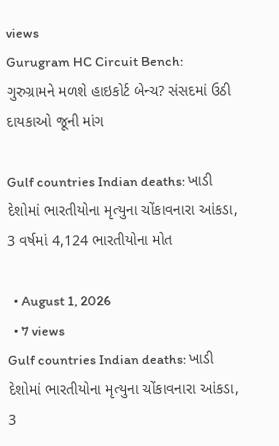views
Gurugram HC Circuit Bench: ગુરુગ્રામને મળશે હાઇકોર્ટ બેન્ચ? સંસદમાં ઉઠી દાયકાઓ જૂની માંગ

Gulf countries Indian deaths: ખાડી દેશોમાં ભારતીયોના મૃત્યુના ચોંકાવનારા આંકડા, 3 વર્ષમાં 4,124 ભારતીયોના મોત

  • August 1, 2026
  • 7 views
Gulf countries Indian deaths: ખાડી દેશોમાં ભારતીયોના મૃત્યુના ચોંકાવનારા આંકડા, 3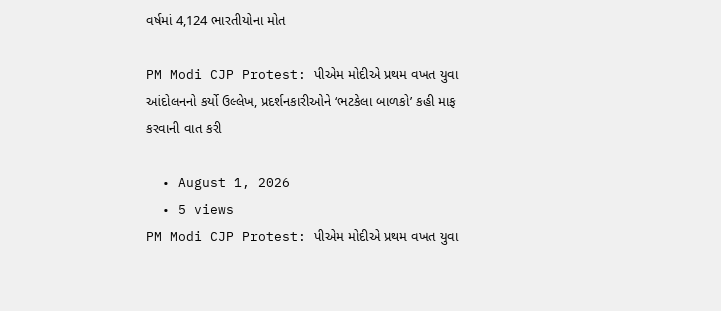વર્ષમાં 4,124 ભારતીયોના મોત

PM Modi CJP Protest: પીએમ મોદીએ પ્રથમ વખત યુવા આંદોલનનો કર્યો ઉલ્લેખ, પ્રદર્શનકારીઓને ‘ભટકેલા બાળકો’ કહી માફ કરવાની વાત કરી

  • August 1, 2026
  • 5 views
PM Modi CJP Protest: પીએમ મોદીએ પ્રથમ વખત યુવા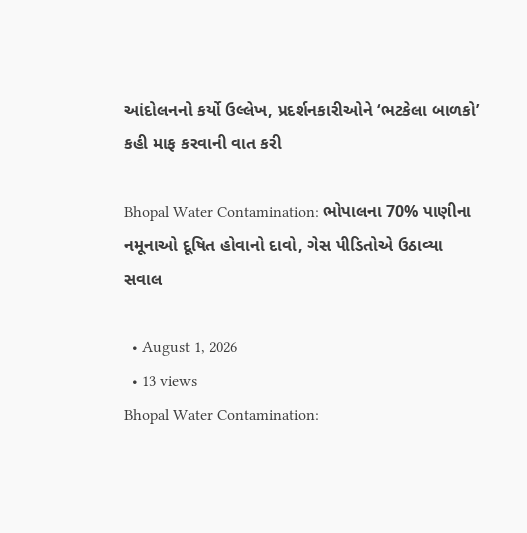આંદોલનનો કર્યો ઉલ્લેખ, પ્રદર્શનકારીઓને ‘ભટકેલા બાળકો’ કહી માફ કરવાની વાત કરી

Bhopal Water Contamination: ભોપાલના 70% પાણીના નમૂનાઓ દૂષિત હોવાનો દાવો, ગેસ પીડિતોએ ઉઠાવ્યા સવાલ

  • August 1, 2026
  • 13 views
Bhopal Water Contamination: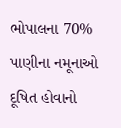ભોપાલના 70% પાણીના નમૂનાઓ દૂષિત હોવાનો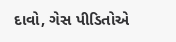દાવો, ગેસ પીડિતોએ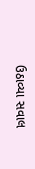ઉઠાવ્યા સવાલ